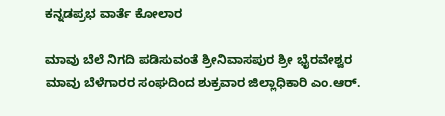ಕನ್ನಡಪ್ರಭ ವಾರ್ತೆ ಕೋಲಾರ

ಮಾವು ಬೆಲೆ ನಿಗದಿ ಪಡಿಸುವಂತೆ ಶ್ರೀನಿವಾಸಪುರ ಶ್ರೀ ಭೈರವೇಶ್ವರ ಮಾವು ಬೆಳೆಗಾರರ ಸಂಘದಿಂದ ಶುಕ್ರವಾರ ಜಿಲ್ಲಾಧಿಕಾರಿ ಎಂ.ಆರ್.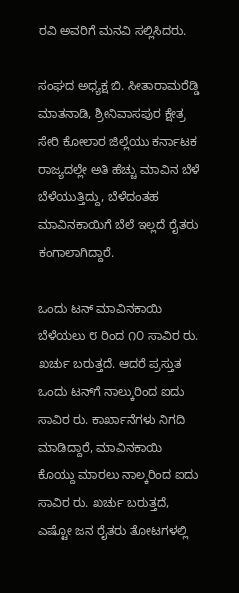ರವಿ ಅವರಿಗೆ ಮನವಿ ಸಲ್ಲಿಸಿದರು.

ಸಂಘದ ಅಧ್ಯಕ್ಷ ಬಿ. ಸೀತಾರಾಮರೆಡ್ಡಿ ಮಾತನಾಡಿ, ಶ್ರೀನಿವಾಸಪುರ ಕ್ಷೇತ್ರ ಸೇರಿ ಕೋಲಾರ ಜಿಲ್ಲೆಯು ಕರ್ನಾಟಕ ರಾಜ್ಯದಲ್ಲೇ ಅತಿ ಹೆಚ್ಚು ಮಾವಿನ ಬೆಳೆ ಬೆಳೆಯುತ್ತಿದ್ದು, ಬೆಳೆದಂತಹ ಮಾವಿನಕಾಯಿಗೆ ಬೆಲೆ ಇಲ್ಲದೆ ರೈತರು ಕಂಗಾಲಾಗಿದ್ದಾರೆ.

ಒಂದು ಟನ್ ಮಾವಿನಕಾಯಿ ಬೆಳೆಯಲು ೮ ರಿಂದ ೧೦ ಸಾವಿರ ರು. ಖರ್ಚು ಬರುತ್ತದೆ. ಆದರೆ ಪ್ರಸ್ತುತ ಒಂದು ಟನ್‌ಗೆ ನಾಲ್ಕುರಿಂದ ಐದು ಸಾವಿರ ರು. ಕಾರ್ಖಾನೆಗಳು ನಿಗದಿ ಮಾಡಿದ್ದಾರೆ, ಮಾವಿನಕಾಯಿ ಕೊಯ್ದು ಮಾರಲು ನಾಲ್ಕರಿಂದ ಐದು ಸಾವಿರ ರು. ಖರ್ಚು ಬರುತ್ತದೆ, ಎಷ್ಟೋ ಜನ ರೈತರು ತೋಟಗಳಲ್ಲಿ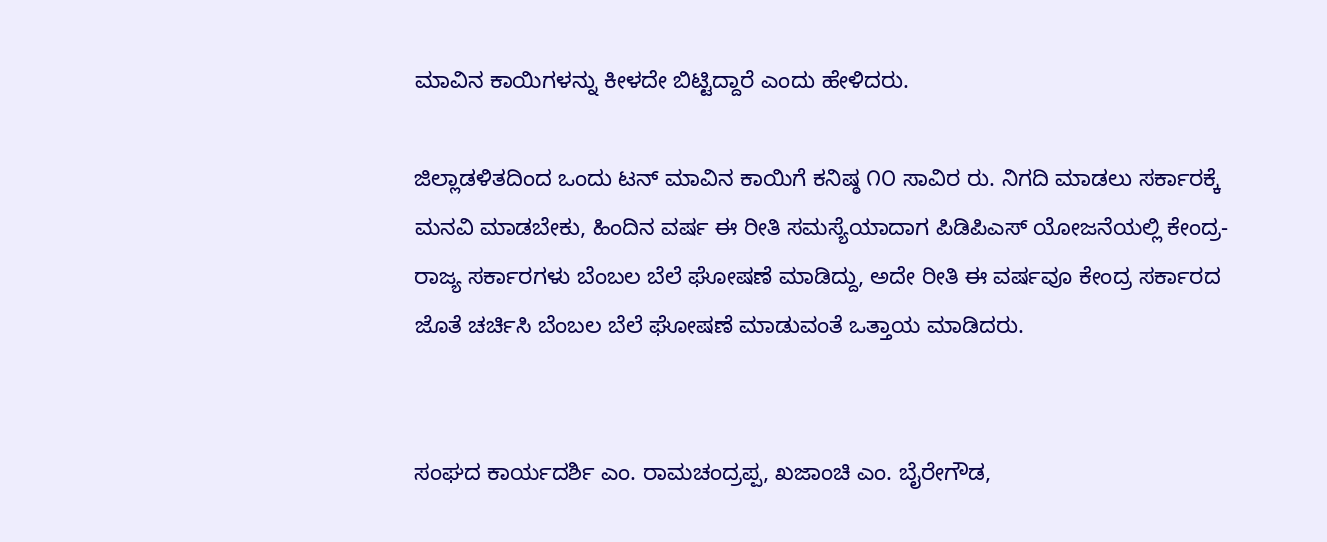ಮಾವಿನ ಕಾಯಿಗಳನ್ನು ಕೀಳದೇ ಬಿಟ್ಟಿದ್ದಾರೆ ಎಂದು ಹೇಳಿದರು.

ಜಿಲ್ಲಾಡಳಿತದಿಂದ ಒಂದು ಟನ್ ಮಾವಿನ ಕಾಯಿಗೆ ಕನಿಷ್ಠ ೧೦ ಸಾವಿರ ರು. ನಿಗದಿ ಮಾಡಲು ಸರ್ಕಾರಕ್ಕೆ ಮನವಿ ಮಾಡಬೇಕು, ಹಿಂದಿನ ವರ್ಷ ಈ ರೀತಿ ಸಮಸ್ಯೆಯಾದಾಗ ಪಿಡಿಪಿಎಸ್ ಯೋಜನೆಯಲ್ಲಿ ಕೇಂದ್ರ-ರಾಜ್ಯ ಸರ್ಕಾರಗಳು ಬೆಂಬಲ ಬೆಲೆ ಘೋಷಣೆ ಮಾಡಿದ್ದು, ಅದೇ ರೀತಿ ಈ ವರ್ಷವೂ ಕೇಂದ್ರ ಸರ್ಕಾರದ ಜೊತೆ ಚರ್ಚಿಸಿ ಬೆಂಬಲ ಬೆಲೆ ಘೋಷಣೆ ಮಾಡುವಂತೆ ಒತ್ತಾಯ ಮಾಡಿದರು.


ಸಂಘದ ಕಾರ್ಯದರ್ಶಿ ಎಂ. ರಾಮಚಂದ್ರಪ್ಪ, ಖಜಾಂಚಿ ಎಂ. ಬೈರೇಗೌಡ,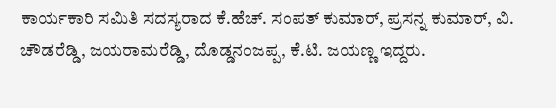ಕಾರ್ಯಕಾರಿ ಸಮಿತಿ ಸದಸ್ಯರಾದ ಕೆ.ಹೆಚ್. ಸಂಪತ್ ಕುಮಾರ್, ಪ್ರಸನ್ನ ಕುಮಾರ್, ವಿ. ಚೌಡರೆಡ್ಡಿ, ಜಯರಾಮರೆಡ್ಡಿ, ದೊಡ್ಡನಂಜಪ್ಪ, ಕೆ.ಟಿ. ಜಯಣ್ಣ ಇದ್ದರು.